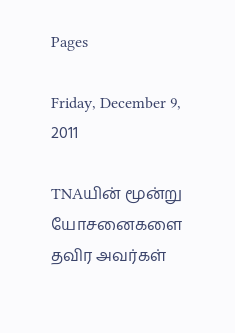Pages

Friday, December 9, 2011

TNAயின் மூன்று யோசனைகளை தவிர அவர்கள்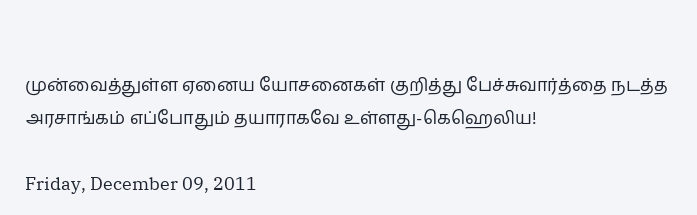முன்வைத்துள்ள ஏனைய யோசனைகள் குறித்து பேச்சுவார்த்தை நடத்த அரசாங்கம் எப்போதும் தயாராகவே உள்ளது-கெஹெலிய!

Friday, December 09, 2011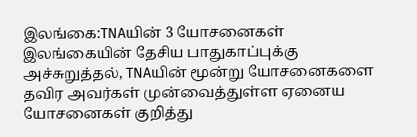இலங்கை:TNAயின் 3 யோசனைகள் இலங்கையின் தேசிய பாதுகாப்புக்கு அச்சுறுத்தல், TNAயின் மூன்று யோசனைகளை தவிர அவர்கள் முன்வைத்துள்ள ஏனைய யோசனைகள் குறித்து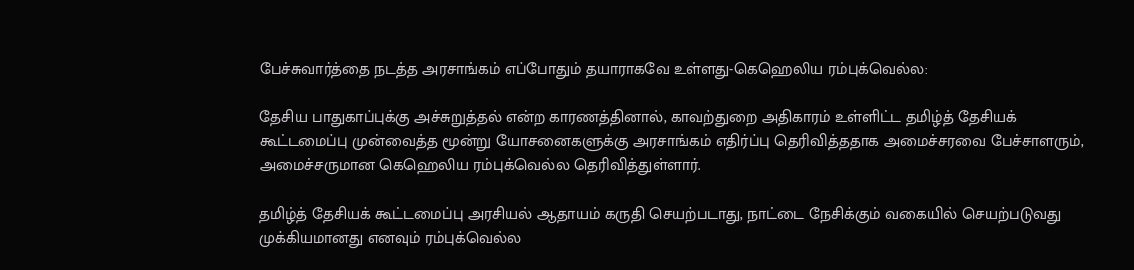பேச்சுவார்த்தை நடத்த அரசாங்கம் எப்போதும் தயாராகவே உள்ளது-கெஹெலிய ரம்புக்வெல்ல:

தேசிய பாதுகாப்புக்கு அச்சுறுத்தல் என்ற காரணத்தினால், காவற்துறை அதிகாரம் உள்ளிட்ட தமிழ்த் தேசியக் கூட்டமைப்பு முன்வைத்த மூன்று யோசனைகளுக்கு அரசாங்கம் எதிர்ப்பு தெரிவித்ததாக அமைச்சரவை பேச்சாளரும், அமைச்சருமான கெஹெலிய ரம்புக்வெல்ல தெரிவித்துள்ளார்.

தமிழ்த் தேசியக் கூட்டமைப்பு அரசியல் ஆதாயம் கருதி செயற்படாது, நாட்டை நேசிக்கும் வகையில் செயற்படுவது முக்கியமானது எனவும் ரம்புக்வெல்ல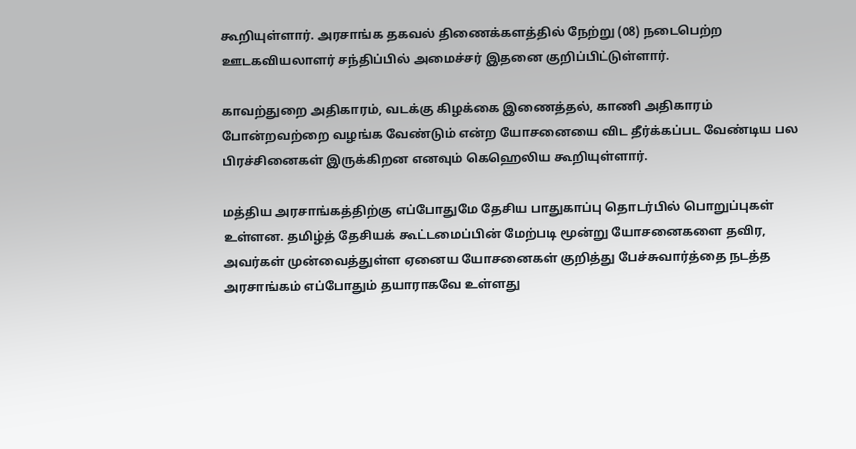கூறியுள்ளார். அரசாங்க தகவல் திணைக்களத்தில் நேற்று (08) நடைபெற்ற ஊடகவியலாளர் சந்திப்பில் அமைச்சர் இதனை குறிப்பிட்டுள்ளார்.

காவற்துறை அதிகாரம், வடக்கு கிழக்கை இணைத்தல், காணி அதிகாரம் போன்றவற்றை வழங்க வேண்டும் என்ற யோசனையை விட தீர்க்கப்பட வேண்டிய பல பிரச்சினைகள் இருக்கிறன எனவும் கெஹெலிய கூறியுள்ளார்.

மத்திய அரசாங்கத்திற்கு எப்போதுமே தேசிய பாதுகாப்பு தொடர்பில் பொறுப்புகள் உள்ளன. தமிழ்த் தேசியக் கூட்டமைப்பின் மேற்படி மூன்று யோசனைகளை தவிர, அவர்கள் முன்வைத்துள்ள ஏனைய யோசனைகள் குறித்து பேச்சுவார்த்தை நடத்த அரசாங்கம் எப்போதும் தயாராகவே உள்ளது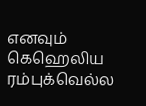எனவும் கெஹெலிய ரம்புக்வெல்ல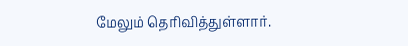மேலும் தெரிவித்துள்ளார்.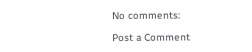No comments:

Post a Comment